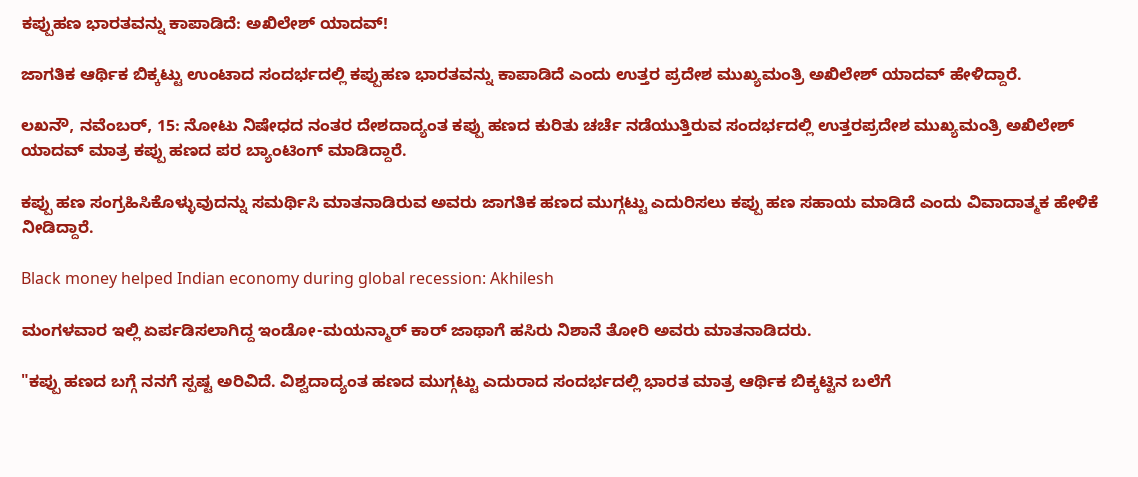ಕಪ್ಪುಹಣ ಭಾರತವನ್ನು ಕಾಪಾಡಿದೆ: ಅಖಿಲೇಶ್ ಯಾದವ್!

ಜಾಗತಿಕ ಆರ್ಥಿಕ ಬಿಕ್ಕಟ್ಟು ಉಂಟಾದ ಸಂದರ್ಭದಲ್ಲಿ ಕಪ್ಪುಹಣ ಭಾರತವನ್ನು ಕಾಪಾಡಿದೆ ಎಂದು ಉತ್ತರ ಪ್ರದೇಶ ಮುಖ್ಯಮಂತ್ರಿ ಅಖಿಲೇಶ್ ಯಾದವ್ ಹೇಳಿದ್ದಾರೆ.

ಲಖನೌ, ನವೆಂಬರ್, 15: ನೋಟು ನಿಷೇಧದ ನಂತರ ದೇಶದಾದ್ಯಂತ ಕಪ್ಪು ಹಣದ ಕುರಿತು ಚರ್ಚೆ ನಡೆಯುತ್ತಿರುವ ಸಂದರ್ಭದಲ್ಲಿ ಉತ್ತರಪ್ರದೇಶ ಮುಖ್ಯಮಂತ್ರಿ ಅಖಿಲೇಶ್ ಯಾದವ್ ಮಾತ್ರ ಕಪ್ಪು ಹಣದ ಪರ ಬ್ಯಾಂಟಿಂಗ್ ಮಾಡಿದ್ದಾರೆ.

ಕಪ್ಪು ಹಣ ಸಂಗ್ರಹಿಸಿಕೊಳ್ಳುವುದನ್ನು ಸಮರ್ಥಿಸಿ ಮಾತನಾಡಿರುವ ಅವರು ಜಾಗತಿಕ ಹಣದ ಮುಗ್ಗಟ್ಟು ಎದುರಿಸಲು ಕಪ್ಪು ಹಣ ಸಹಾಯ ಮಾಡಿದೆ ಎಂದು ವಿವಾದಾತ್ಮಕ ಹೇಳಿಕೆ ನೀಡಿದ್ದಾರೆ.

Black money helped Indian economy during global recession: Akhilesh

ಮಂಗಳವಾರ ಇಲ್ಲಿ ಏರ್ಪಡಿಸಲಾಗಿದ್ದ ಇಂಡೋ-ಮಯನ್ಮಾರ್ ಕಾರ್ ಜಾಥಾಗೆ ಹಸಿರು ನಿಶಾನೆ ತೋರಿ ಅವರು ಮಾತನಾಡಿದರು.

"ಕಪ್ಪು ಹಣದ ಬಗ್ಗೆ ನನಗೆ ಸ್ಪಷ್ಟ ಅರಿವಿದೆ. ವಿಶ್ವದಾದ್ಯಂತ ಹಣದ ಮುಗ್ಗಟ್ಟು ಎದುರಾದ ಸಂದರ್ಭದಲ್ಲಿ ಭಾರತ ಮಾತ್ರ ಆರ್ಥಿಕ ಬಿಕ್ಕಟ್ಟಿನ ಬಲೆಗೆ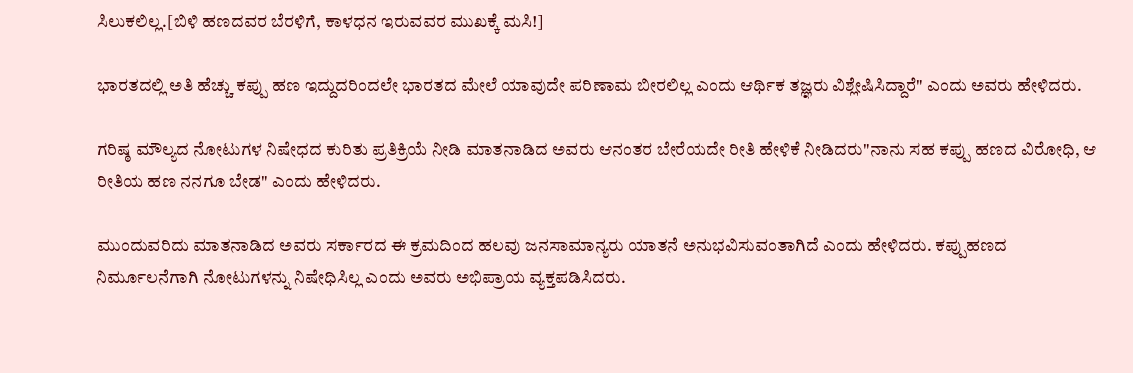ಸಿಲುಕಲಿಲ್ಲ.[ಬಿಳಿ ಹಣದವರ ಬೆರಳಿಗೆ, ಕಾಳಧನ ಇರುವವರ ಮುಖಕ್ಕೆ ಮಸಿ!]

ಭಾರತದಲ್ಲಿ ಅತಿ ಹೆಚ್ಚು ಕಪ್ಪು ಹಣ ಇದ್ದುದರಿಂದಲೇ ಭಾರತದ ಮೇಲೆ ಯಾವುದೇ ಪರಿಣಾಮ ಬೀರಲಿಲ್ಲ ಎಂದು ಆರ್ಥಿಕ ತಜ್ಞರು ವಿಶ್ಲೇಷಿಸಿದ್ದಾರೆ" ಎಂದು ಅವರು ಹೇಳಿದರು.

ಗರಿಷ್ಠ ಮೌಲ್ಯದ ನೋಟುಗಳ ನಿಷೇಧದ ಕುರಿತು ಪ್ರತಿಕ್ರಿಯೆ ನೀಡಿ ಮಾತನಾಡಿದ ಅವರು ಆನಂತರ ಬೇರೆಯದೇ ರೀತಿ ಹೇಳಿಕೆ ನೀಡಿದರು"ನಾನು ಸಹ ಕಪ್ಪು ಹಣದ ವಿರೋಧಿ, ಆ ರೀತಿಯ ಹಣ ನನಗೂ ಬೇಡ" ಎಂದು ಹೇಳಿದರು.

ಮುಂದುವರಿದು ಮಾತನಾಡಿದ ಅವರು ಸರ್ಕಾರದ ಈ ಕ್ರಮದಿಂದ ಹಲವು ಜನಸಾಮಾನ್ಯರು ಯಾತನೆ ಅನುಭವಿಸುವಂತಾಗಿದೆ ಎಂದು ಹೇಳಿದರು. ಕಪ್ಪುಹಣದ ನಿರ್ಮೂಲನೆಗಾಗಿ ನೋಟುಗಳನ್ನು ನಿಷೇಧಿಸಿಲ್ಲ ಎಂದು ಅವರು ಅಭಿಪ್ರಾಯ ವ್ಯಕ್ತಪಡಿಸಿದರು.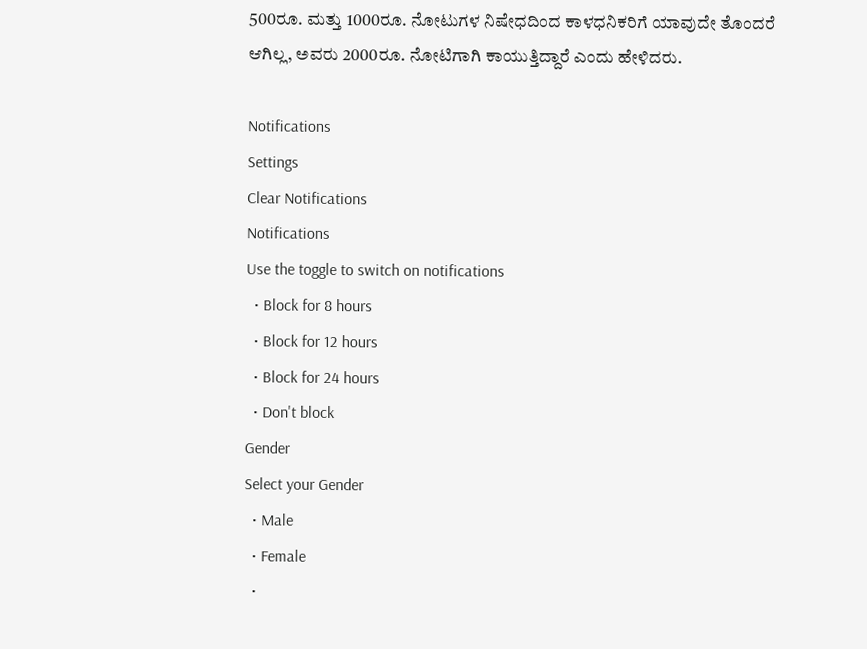500ರೂ. ಮತ್ತು 1000ರೂ. ನೋಟುಗಳ ನಿಷೇಧದಿಂದ ಕಾಳಧನಿಕರಿಗೆ ಯಾವುದೇ ತೊಂದರೆ ಆಗಿಲ್ಲ, ಅವರು 2000ರೂ. ನೋಟಿಗಾಗಿ ಕಾಯುತ್ತಿದ್ದಾರೆ ಎಂದು ಹೇಳಿದರು.

Notifications
Settings
Clear Notifications
Notifications
Use the toggle to switch on notifications
  • Block for 8 hours
  • Block for 12 hours
  • Block for 24 hours
  • Don't block
Gender
Select your Gender
  • Male
  • Female
  •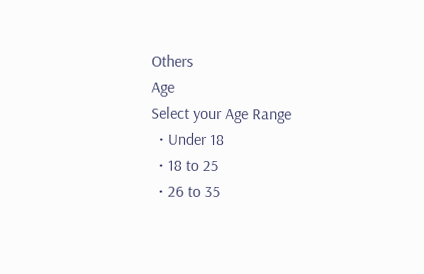Others
Age
Select your Age Range
  • Under 18
  • 18 to 25
  • 26 to 35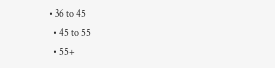• 36 to 45
  • 45 to 55
  • 55+